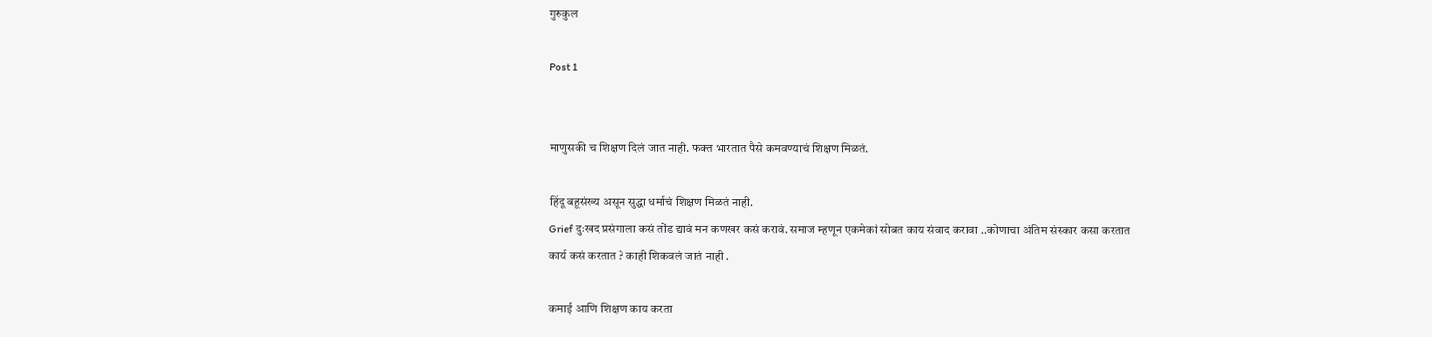गुरुकुल

Post 1


माणुसकी च शिक्षण दिलं जात नाही. फक्त भारतात पैसे कमवण्याचं शिक्षण मिळतं.

हिंदू बहूसंख्य असून सुद्धा धर्माचं शिक्षण मिळतं नाही.
Grief दुःखद प्रसंगाला कसं तोंड द्यावं मन कणखर कसं करावं. समाज म्हणून एकमेकां सोबत काय संवाद करावा ..कोणाचा अंतिम संस्कार कसा करतात
कार्य कसं करतात ? काही शिकवलं जातं नाही .

कमाई आणि शिक्षण काय करता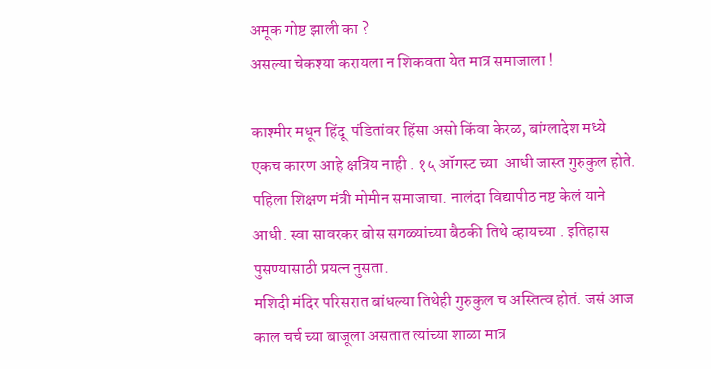अमूक गोष्ट झाली का ?
असल्या चेकश्या करायला न शिकवता येत मात्र समाजाला !

काश्मीर मधून हिंदू  पंडितांवर हिंसा असो किंवा केरळ, बांग्लादेश मध्ये  एकच कारण आहे क्षत्रिय नाही . १५ ऑगस्ट च्या  आधी जास्त गुरुकुल होते.
पहिला शिक्षण मंत्री मोमीन समाजाचा. नालंदा विद्यापीठ नष्ट केलं याने आधी. स्वा सावरकर बोस सगळ्यांच्या बैठकी तिथे व्हायच्या . इतिहास पुसण्यासाठी प्रयत्न नुसता.
मशिदी मंदिर परिसरात बांधल्या तिथेही गुरुकुल च अस्तित्व होतं. जसं आज काल चर्च च्या बाजूला असतात त्यांच्या शाळा मात्र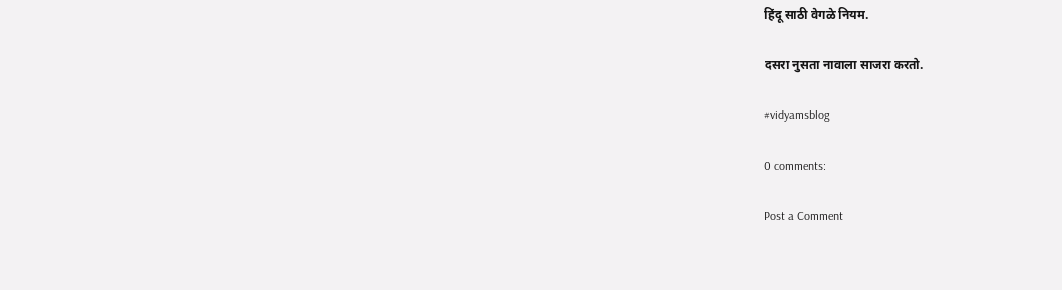हिंदू साठी वेगळे नियम.

दसरा नुसता नावाला साजरा करतो.

#vidyamsblog

0 comments:

Post a Comment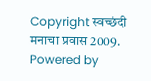Copyright स्वच्छंदी मनाचा प्रवास 2009. Powered by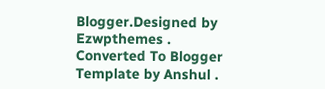Blogger.Designed by Ezwpthemes .
Converted To Blogger Template by Anshul .